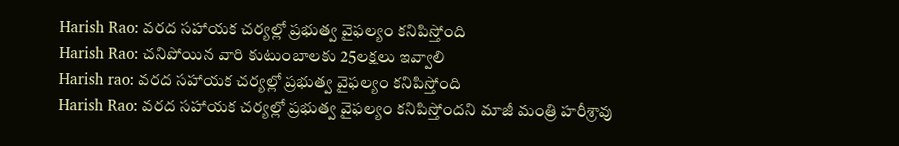Harish Rao: వరద సహాయక చర్యల్లో ప్రభుత్వ వైఫల్యం కనిపిస్తోంది
Harish Rao: చనిపోయిన వారి కుటుంబాలకు 25లక్షలు ఇవ్వాలి
Harish rao: వరద సహాయక చర్యల్లో ప్రభుత్వ వైఫల్యం కనిపిస్తోంది
Harish Rao: వరద సహాయక చర్యల్లో ప్రభుత్వ వైఫల్యం కనిపిస్తోందని మాజీ మంత్రి హరీశ్రావు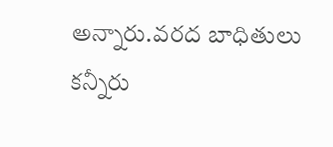అన్నారు.వరద బాధితులు కన్నీరు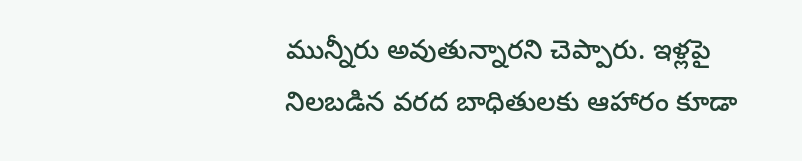మున్నీరు అవుతున్నారని చెప్పారు. ఇళ్లపై నిలబడిన వరద బాధితులకు ఆహారం కూడా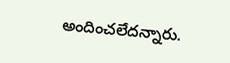అందించలేదన్నారు.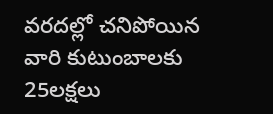వరదల్లో చనిపోయిన వారి కుటుంబాలకు 25లక్షలు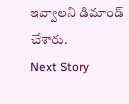ఇవ్వాలని డిమాండ్ చేశారు.
Next Story